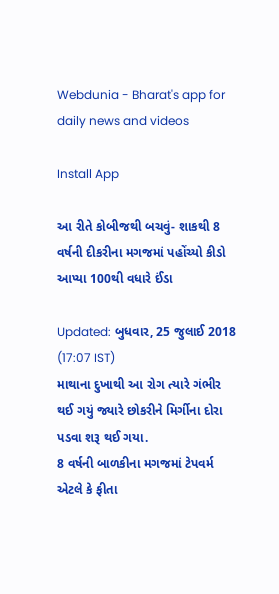Webdunia - Bharat's app for daily news and videos

Install App

આ રીતે કોબીજથી બચવું- શાકથી 8 વર્ષની દીકરીના મગજમાં પહોંચ્યો કીડો આપ્યા 100થી વધારે ઈંડા

Updated: બુધવાર, 25 જુલાઈ 2018 (17:07 IST)
માથાના દુખાથી આ રોગ ત્યારે ગંભીર થઈ ગયું જ્યારે છોકરીને મિર્ગીના દોરા પડવા શરૂ થઈ ગયા.
8 વર્ષની બાળકીના મગજમાં ટેપવર્મ એટલે કે ફીતા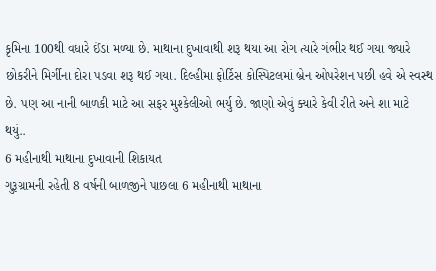કૃમિના 100થી વધારે ઈંડા મળ્યા છે. માથાના દુખાવાથી શરૂ થયા આ રોગ ત્યારે ગંભીર થઈ ગયા જ્યારે છોકરીને મિર્ગીના દોરા પડવા શરૂ થઈ ગયા. દિલ્હીમા ફોર્ટિસ કોસ્પિટલમાં બ્રેન ઓપરેશન પછી હવે એ સ્વસ્થ છે. પણ આ નાની બાળકી માટે આ સફર મુશ્કેલીઓ ભર્યુ છે. જાણો એવું ક્યારે કેવી રીતે અને શા માટે થયું..
6 મહીનાથી માથાના દુખાવાની શિકાયત
ગુરૂગ્રામની રહેતી 8 વર્ષની બાળજીને પાછલા 6 મહીનાથી માથાના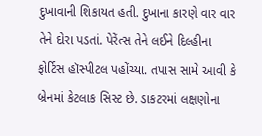દુખાવાની શિકાયત હતી. દુખાના કારણે વાર વાર તેને દોરા પડતાં. પેરેંત્સ તેને લઈને દિલ્હીના ફોર્ટિસ હૉસ્પીટલ પહોંચ્યા. તપાસ સામે આવી કે બ્રેનમાં કેટલાક સિસ્ટ છે. ડાકટરમાં લક્ષણોના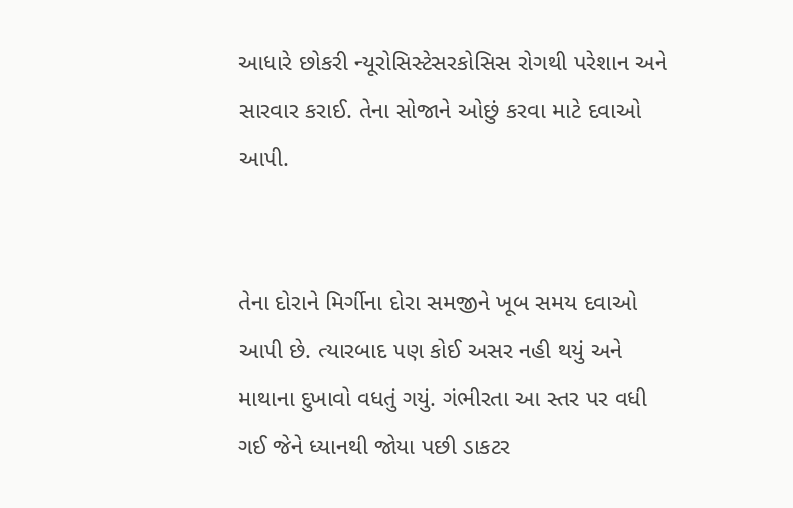આધારે છોકરી ન્યૂરોસિસ્ટેસરકોસિસ રોગથી પરેશાન અને સારવાર કરાઈ. તેના સોજાને ઓછું કરવા માટે દવાઓ આપી.


તેના દોરાને મિર્ગીના દોરા સમજીને ખૂબ સમય દવાઓ આપી છે. ત્યારબાદ પણ કોઈ અસર નહી થયું અને માથાના દુખાવો વધતું ગયું. ગંભીરતા આ સ્તર પર વધી ગઈ જેને ધ્યાનથી જોયા પછી ડાકટર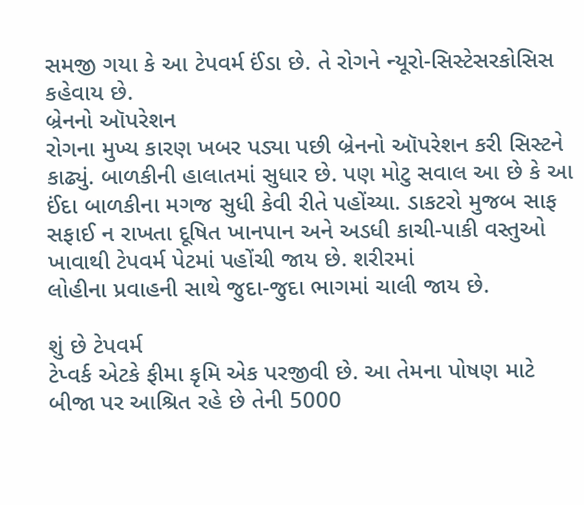સમજી ગયા કે આ ટેપવર્મ ઈંડા છે. તે રોગને ન્યૂરો-સિસ્ટેસરકોસિસ કહેવાય છે.
બ્રેનનો ઑપરેશન
રોગના મુખ્ય કારણ ખબર પડ્યા પછી બ્રેનનો ઑપરેશન કરી સિસ્ટને કાઢ્યું. બાળકીની હાલાતમાં સુધાર છે. પણ મોટુ સવાલ આ છે કે આ ઈંદા બાળકીના મગજ સુધી કેવી રીતે પહોંચ્યા. ડાકટરો મુજબ સાફ સફાઈ ન રાખતા દૂષિત ખાનપાન અને અડધી કાચી-પાકી વસ્તુઓ ખાવાથી ટેપવર્મ પેટમાં પહોંચી જાય છે. શરીરમાં
લોહીના પ્રવાહની સાથે જુદા-જુદા ભાગમાં ચાલી જાય છે.

શું છે ટેપવર્મ
ટેપ્વર્ક એટકે ફીમા કૃમિ એક પરજીવી છે. આ તેમના પોષણ માટે બીજા પર આશ્રિત રહે છે તેની 5000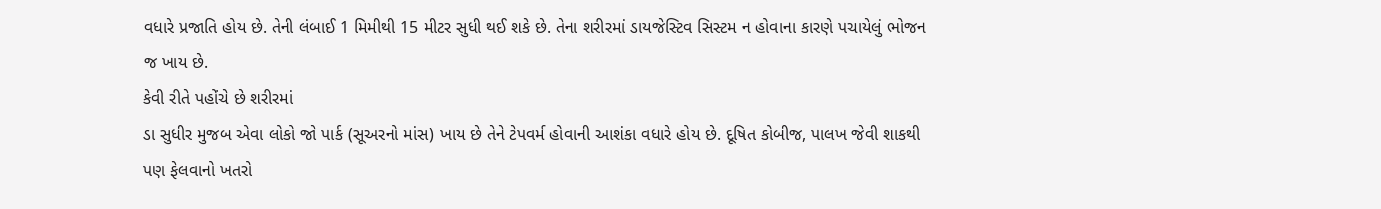વધારે પ્રજાતિ હોય છે. તેની લંબાઈ 1 મિમીથી 15 મીટર સુધી થઈ શકે છે. તેના શરીરમાં ડાયજેસ્ટિવ સિસ્ટમ ન હોવાના કારણે પચાયેલું ભોજન જ ખાય છે.
કેવી રીતે પહોંચે છે શરીરમાં
ડા સુધીર મુજબ એવા લોકો જો પાર્ક (સૂઅરનો માંસ) ખાય છે તેને ટેપવર્મ હોવાની આશંકા વધારે હોય છે. દૂષિત કોબીજ, પાલખ જેવી શાકથી પણ ફેલવાનો ખતરો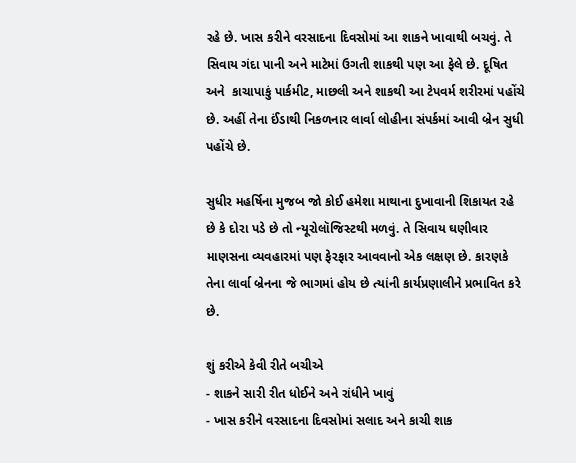રહે છે. ખાસ કરીને વરસાદના દિવસોમાં આ શાકને ખાવાથી બચવું. તે સિવાય ગંદા પાની અને માટેમાં ઉગતી શાકથી પણ આ ફેલે છે. દૂષિત અને  કાચાપાકું પાર્કમીટ, માછલી અને શાકથી આ ટેપવર્મ શરીરમાં પહોંચે છે. અહીં તેના ઈંડાથી નિકળનાર લાર્વા લોહીના સંપર્કમાં આવી બ્રેન સુધી પહોંચે છે.

સુધીર મહર્ષિના મુજબ જો કોઈ હમેશા માથાના દુખાવાની શિકાયત રહે છે કે દોરા પડે છે તો ન્યૂરોલૉજિસ્ટથી મળવું. તે સિવાય ઘણીવાર માણસના વ્યવહારમાં પણ ફેરફાર આવવાનો એક લક્ષણ છે. કારણકે તેના લાર્વા બ્રેનના જે ભાગમાં હોય છે ત્યાંની કાર્યપ્રણાલીને પ્રભાવિત કરે છે.

શું કરીએ કેવી રીતે બચીએ
- શાકને સારી રીત ધોઈને અને રાંધીને ખાવું
- ખાસ કરીને વરસાદના દિવસોમાં સલાદ અને કાચી શાક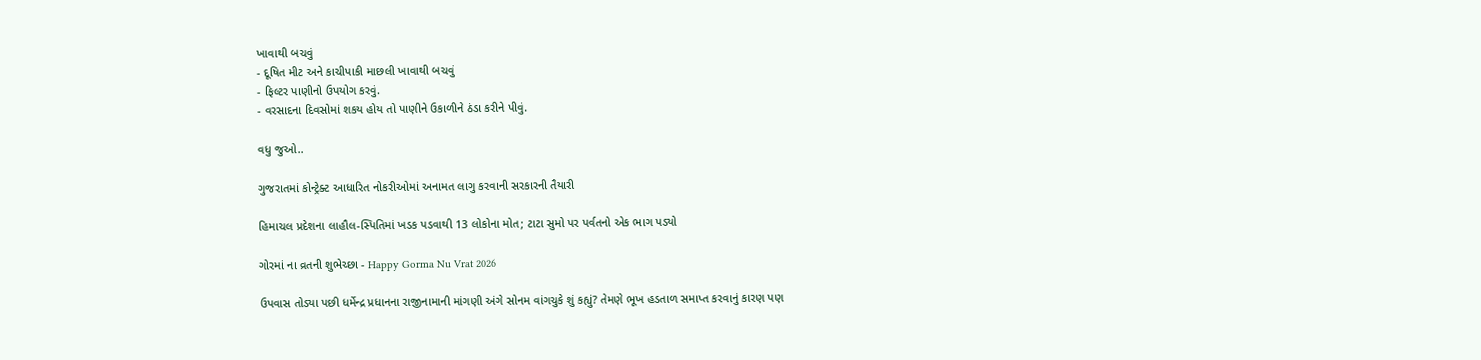ખાવાથી બચવું
- દૂષિત મીટ અને કાચીપાકી માછલી ખાવાથી બચવું
- ફિલ્ટર પાણીનો ઉપયોગ કરવું.
- વરસાદના દિવસોમાં શકય હોય તો પાણીને ઉકાળીને ઠંડા કરીને પીવું.

વધુ જુઓ..

ગુજરાતમાં કોન્ટ્રેક્ટ આધારિત નોકરીઓમાં અનામત લાગુ કરવાની સરકારની તૈયારી

હિમાચલ પ્રદેશના લાહૌલ-સ્પિતિમાં ખડક પડવાથી 13 લોકોના મોત; ટાટા સુમો પર પર્વતનો એક ભાગ પડ્યો

ગોરમાં ના વ્રતની શુભેચ્છા - Happy Gorma Nu Vrat 2026

ઉપવાસ તોડ્યા પછી ધર્મેન્દ્ર પ્રધાનના રાજીનામાની માંગણી અંગે સોનમ વાંગચુકે શું કહ્યું? તેમણે ભૂખ હડતાળ સમાપ્ત કરવાનું કારણ પણ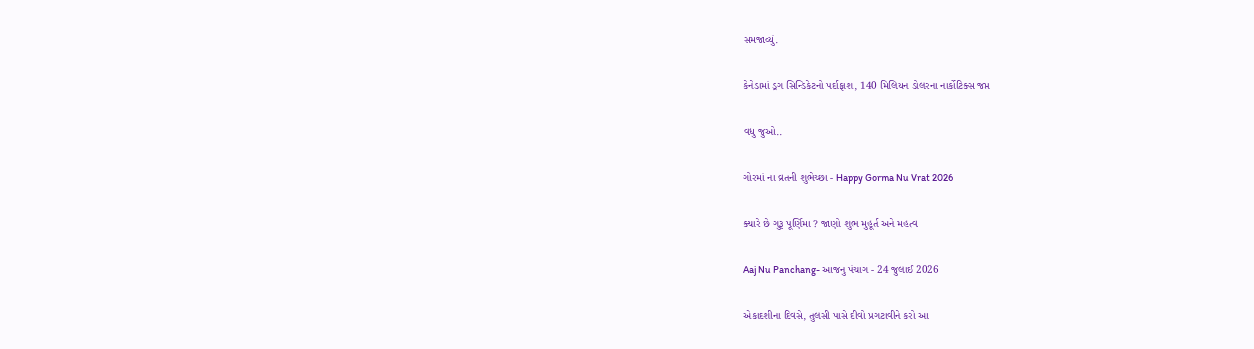સમજાવ્યું.

કેનેડામાં ડ્રગ સિન્ડિકેટનો પર્દાફાશ, 140 મિલિયન ડોલરના નાર્કોટિક્સ જપ્ત

વધુ જુઓ..

ગોરમાં ના વ્રતની શુભેચ્છા - Happy Gorma Nu Vrat 2026

ક્યારે છે ગુરૂ પૂર્ણિમા ? જાણો શુભ મુહૂર્ત અને મહત્વ

Aaj Nu Panchang- આજનુ પંચાગ - 24 જુલાઈ 2026

એકાદશીના દિવસે, તુલસી પાસે દીવો પ્રગટાવીને કરો આ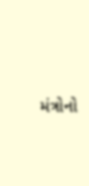મંત્રોનો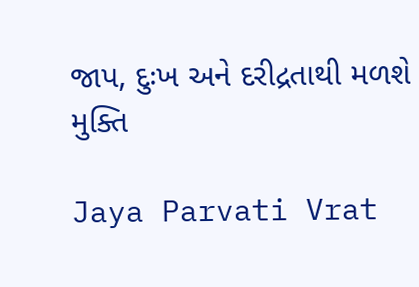જાપ, દુઃખ અને દરીદ્રતાથી મળશે મુક્તિ

Jaya Parvati Vrat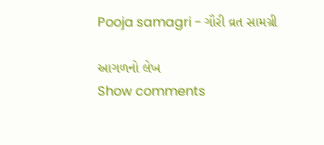Pooja samagri - ગૌરી વ્રત સામગ્રી

આગળનો લેખ
Show comments